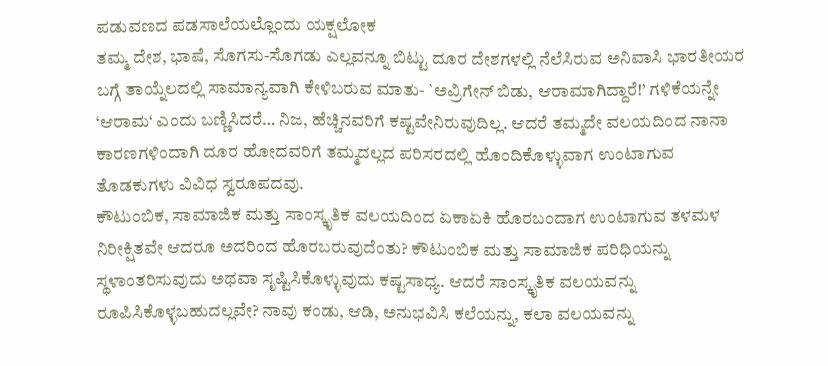ಪಡುವಣದ ಪಡಸಾಲೆಯಲ್ಲೊಂದು ಯಕ್ಷಲೋಕ
ತಮ್ಮ ದೇಶ, ಭಾಷೆ, ಸೊಗಸು-ಸೊಗಡು ಎಲ್ಲವನ್ನೂ ಬಿಟ್ಟು ದೂರ ದೇಶಗಳಲ್ಲಿ ನೆಲೆಸಿರುವ ಅನಿವಾಸಿ ಭಾರತೀಯರ ಬಗ್ಗೆ ತಾಯ್ನೆಲದಲ್ಲಿ ಸಾಮಾನ್ಯವಾಗಿ ಕೇಳಿಬರುವ ಮಾತು- `ಅವ್ರಿಗೇನ್ ಬಿಡು, ಆರಾಮಾಗಿದ್ದಾರೆ!’ ಗಳಿಕೆಯನ್ನೇ ‘ಆರಾಮ‘ ಎಂದು ಬಣ್ಣಿಸಿದರೆ… ನಿಜ, ಹೆಚ್ಚಿನವರಿಗೆ ಕಷ್ಟವೇನಿರುವುದಿಲ್ಲ. ಆದರೆ ತಮ್ಮದೇ ವಲಯದಿಂದ ನಾನಾ ಕಾರಣಗಳಿಂದಾಗಿ ದೂರ ಹೋದವರಿಗೆ ತಮ್ಮದಲ್ಲದ ಪರಿಸರದಲ್ಲಿ ಹೊಂದಿಕೊಳ್ಳುವಾಗ ಉಂಟಾಗುವ ತೊಡಕುಗಳು ವಿವಿಧ ಸ್ವರೂಪದವು.
ಕೌಟುಂಬಿಕ, ಸಾಮಾಜಿಕ ಮತ್ತು ಸಾಂಸ್ಕೃತಿಕ ವಲಯದಿಂದ ಏಕಾಏಕಿ ಹೊರಬಂದಾಗ ಉಂಟಾಗುವ ತಳಮಳ ನಿರೀಕ್ಷಿತವೇ ಆದರೂ ಅದರಿಂದ ಹೊರಬರುವುದೆಂತು? ಕೌಟುಂಬಿಕ ಮತ್ತು ಸಾಮಾಜಿಕ ಪರಿಧಿಯನ್ನು ಸ್ಥಳಾಂತರಿಸುವುದು ಅಥವಾ ಸೃಷ್ಟಿಸಿಕೊಳ್ಳುವುದು ಕಷ್ಟಸಾಧ್ಯ. ಆದರೆ ಸಾಂಸ್ಕೃತಿಕ ವಲಯವನ್ನು ರೂಪಿಸಿಕೊಳ್ಳಬಹುದಲ್ಲವೇ? ನಾವು ಕಂಡು, ಆಡಿ, ಅನುಭವಿಸಿ ಕಲೆಯನ್ನು, ಕಲಾ ವಲಯವನ್ನು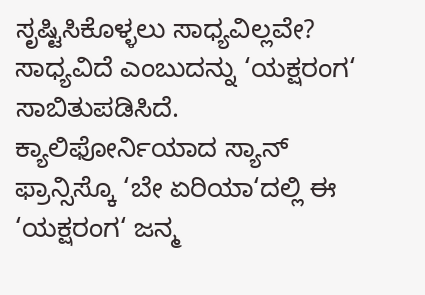ಸೃಷ್ಟಿಸಿಕೊಳ್ಳಲು ಸಾಧ್ಯವಿಲ್ಲವೇ?
ಸಾಧ್ಯವಿದೆ ಎಂಬುದನ್ನು ‘ಯಕ್ಷರಂಗ‘ ಸಾಬಿತುಪಡಿಸಿದೆ. ಕ್ಯಾಲಿಫೋರ್ನಿಯಾದ ಸ್ಯಾನ್ ಫ್ರಾನ್ಸಿಸ್ಕೊ ‘ಬೇ ಏರಿಯಾ‘ದಲ್ಲಿ ಈ ‘ಯಕ್ಷರಂಗ‘ ಜನ್ಮ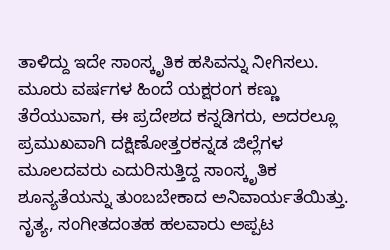ತಾಳಿದ್ದು ಇದೇ ಸಾಂಸ್ಕೃತಿಕ ಹಸಿವನ್ನು ನೀಗಿಸಲು. ಮೂರು ವರ್ಷಗಳ ಹಿಂದೆ ಯಕ್ಷರಂಗ ಕಣ್ಣು ತೆರೆಯುವಾಗ, ಈ ಪ್ರದೇಶದ ಕನ್ನಡಿಗರು, ಅದರಲ್ಲೂ ಪ್ರಮುಖವಾಗಿ ದಕ್ಷಿಣೋತ್ತರಕನ್ನಡ ಜಿಲ್ಲೆಗಳ ಮೂಲದವರು ಎದುರಿಸುತ್ತಿದ್ದ ಸಾಂಸ್ಕೃತಿಕ ಶೂನ್ಯತೆಯನ್ನು ತುಂಬಬೇಕಾದ ಅನಿವಾರ್ಯತೆಯಿತ್ತು. ನೃತ್ಯ, ಸಂಗೀತದಂತಹ ಹಲವಾರು ಅಪ್ಪಟ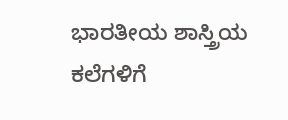ಭಾರತೀಯ ಶಾಸ್ತ್ರಿಯ ಕಲೆಗಳಿಗೆ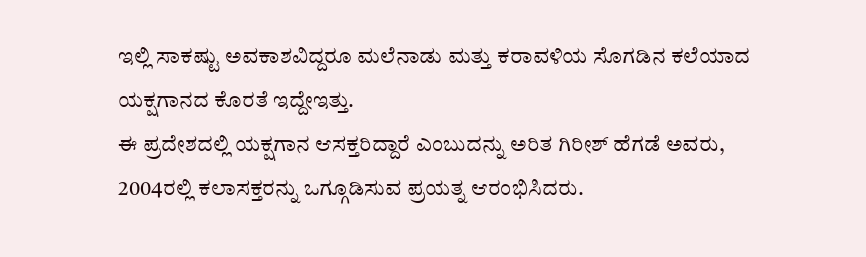ಇಲ್ಲಿ ಸಾಕಷ್ಟು ಅವಕಾಶವಿದ್ದರೂ ಮಲೆನಾಡು ಮತ್ತು ಕರಾವಳಿಯ ಸೊಗಡಿನ ಕಲೆಯಾದ ಯಕ್ಷಗಾನದ ಕೊರತೆ ಇದ್ದೇಇತ್ತು.
ಈ ಪ್ರದೇಶದಲ್ಲಿ ಯಕ್ಷಗಾನ ಆಸಕ್ತರಿದ್ದಾರೆ ಎಂಬುದನ್ನು ಅರಿತ ಗಿರೀಶ್ ಹೆಗಡೆ ಅವರು, 2004ರಲ್ಲಿ ಕಲಾಸಕ್ತರನ್ನು ಒಗ್ಗೂಡಿಸುವ ಪ್ರಯತ್ನ ಆರಂಭಿಸಿದರು.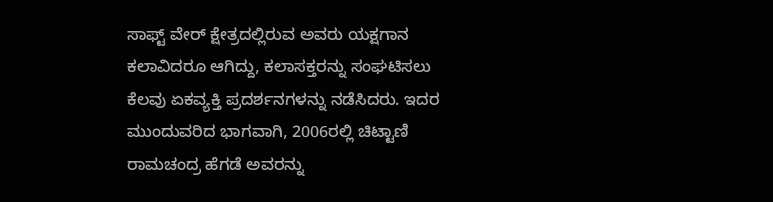ಸಾಫ್ಟ್ ವೇರ್ ಕ್ಷೇತ್ರದಲ್ಲಿರುವ ಅವರು ಯಕ್ಷಗಾನ ಕಲಾವಿದರೂ ಆಗಿದ್ದು, ಕಲಾಸಕ್ತರನ್ನು ಸಂಘಟಿಸಲು ಕೆಲವು ಏಕವ್ಯಕ್ತಿ ಪ್ರದರ್ಶನಗಳನ್ನು ನಡೆಸಿದರು. ಇದರ ಮುಂದುವರಿದ ಭಾಗವಾಗಿ, 2006ರಲ್ಲಿ ಚಿಟ್ಟಾಣಿ ರಾಮಚಂದ್ರ ಹೆಗಡೆ ಅವರನ್ನು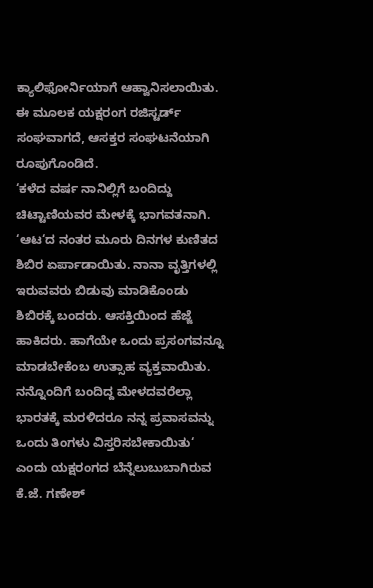ಕ್ಯಾಲಿಫೋರ್ನಿಯಾಗೆ ಆಹ್ವಾನಿಸಲಾಯಿತು. ಈ ಮೂಲಕ ಯಕ್ಷರಂಗ ರಜಿಸ್ಟರ್ಡ್ ಸಂಘವಾಗದೆ, ಆಸಕ್ತರ ಸಂಘಟನೆಯಾಗಿ ರೂಪುಗೊಂಡಿದೆ.
‘ಕಳೆದ ವರ್ಷ ನಾನಿಲ್ಲಿಗೆ ಬಂದಿದ್ದು ಚಿಟ್ಟಾಣಿಯವರ ಮೇಳಕ್ಕೆ ಭಾಗವತನಾಗಿ. ‘ಆಟ‘ದ ನಂತರ ಮೂರು ದಿನಗಳ ಕುಣಿತದ ಶಿಬಿರ ಏರ್ಪಾಡಾಯಿತು. ನಾನಾ ವೃತ್ತಿಗಳಲ್ಲಿ ಇರುವವರು ಬಿಡುವು ಮಾಡಿಕೊಂಡು ಶಿಬಿರಕ್ಕೆ ಬಂದರು. ಆಸಕ್ತಿಯಿಂದ ಹೆಜ್ಜೆ ಹಾಕಿದರು. ಹಾಗೆಯೇ ಒಂದು ಪ್ರಸಂಗವನ್ನೂ ಮಾಡಬೇಕೆಂಬ ಉತ್ಸಾಹ ವ್ಯಕ್ತವಾಯಿತು. ನನ್ನೊಂದಿಗೆ ಬಂದಿದ್ದ ಮೇಳದವರೆಲ್ಲಾ ಭಾರತಕ್ಕೆ ಮರಳಿದರೂ ನನ್ನ ಪ್ರವಾಸವನ್ನು ಒಂದು ತಿಂಗಳು ವಿಸ್ತರಿಸಬೇಕಾಯಿತು‘ ಎಂದು ಯಕ್ಷರಂಗದ ಬೆನ್ನೆಲುಬುಬಾಗಿರುವ ಕೆ.ಜೆ. ಗಣೇಶ್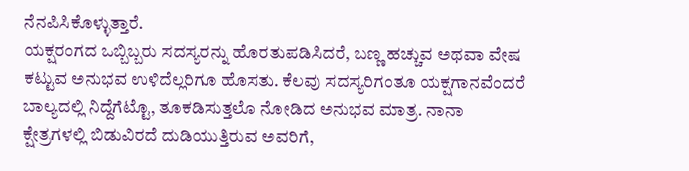ನೆನಪಿಸಿಕೊಳ್ಳುತ್ತಾರೆ.
ಯಕ್ಷರಂಗದ ಒಬ್ಬಿಬ್ಬರು ಸದಸ್ಯರನ್ನು ಹೊರತುಪಡಿಸಿದರೆ, ಬಣ್ಣ ಹಚ್ಚುವ ಅಥವಾ ವೇಷ ಕಟ್ಟುವ ಅನುಭವ ಉಳಿದೆಲ್ಲರಿಗೂ ಹೊಸತು. ಕೆಲವು ಸದಸ್ಯರಿಗಂತೂ ಯಕ್ಷಗಾನವೆಂದರೆ ಬಾಲ್ಯದಲ್ಲಿ ನಿದ್ದೆಗೆಟ್ಟೊ, ತೂಕಡಿಸುತ್ತಲೊ ನೋಡಿದ ಅನುಭವ ಮಾತ್ರ. ನಾನಾ ಕ್ಷೇತ್ರಗಳಲ್ಲಿ ಬಿಡುವಿರದೆ ದುಡಿಯುತ್ತಿರುವ ಅವರಿಗೆ,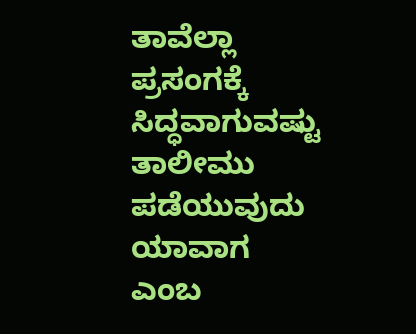ತಾವೆಲ್ಲಾ ಪ್ರಸಂಗಕ್ಕೆ ಸಿದ್ಧವಾಗುವಷ್ಟು ತಾಲೀಮು ಪಡೆಯುವುದು ಯಾವಾಗ ಎಂಬ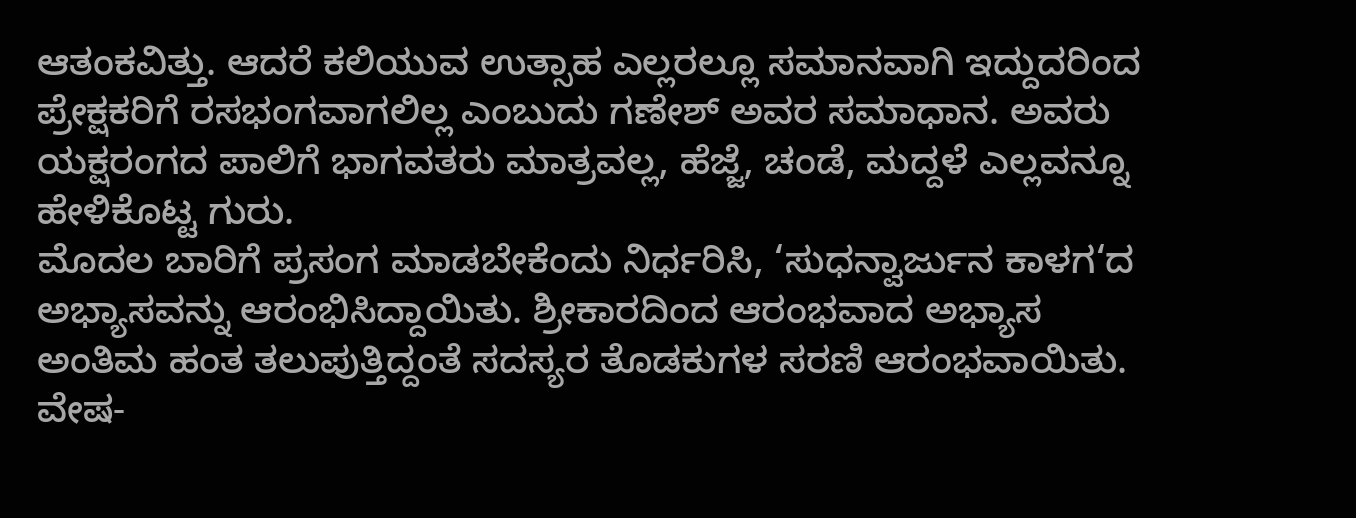ಆತಂಕವಿತ್ತು. ಆದರೆ ಕಲಿಯುವ ಉತ್ಸಾಹ ಎಲ್ಲರಲ್ಲೂ ಸಮಾನವಾಗಿ ಇದ್ದುದರಿಂದ ಪ್ರೇಕ್ಷಕರಿಗೆ ರಸಭಂಗವಾಗಲಿಲ್ಲ ಎಂಬುದು ಗಣೇಶ್ ಅವರ ಸಮಾಧಾನ. ಅವರು ಯಕ್ಷರಂಗದ ಪಾಲಿಗೆ ಭಾಗವತರು ಮಾತ್ರವಲ್ಲ, ಹೆಜ್ಜೆ, ಚಂಡೆ, ಮದ್ದಳೆ ಎಲ್ಲವನ್ನೂ ಹೇಳಿಕೊಟ್ಟ ಗುರು.
ಮೊದಲ ಬಾರಿಗೆ ಪ್ರಸಂಗ ಮಾಡಬೇಕೆಂದು ನಿರ್ಧರಿಸಿ, ‘ಸುಧನ್ವಾರ್ಜುನ ಕಾಳಗ‘ದ ಅಭ್ಯಾಸವನ್ನು ಆರಂಭಿಸಿದ್ದಾಯಿತು. ಶ್ರೀಕಾರದಿಂದ ಆರಂಭವಾದ ಅಭ್ಯಾಸ ಅಂತಿಮ ಹಂತ ತಲುಪುತ್ತಿದ್ದಂತೆ ಸದಸ್ಯರ ತೊಡಕುಗಳ ಸರಣಿ ಆರಂಭವಾಯಿತು. ವೇಷ-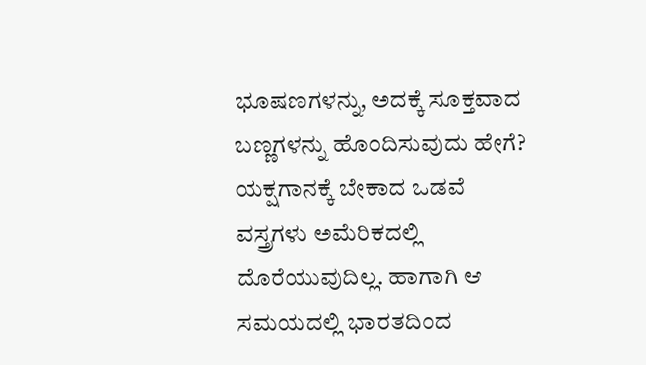ಭೂಷಣಗಳನ್ನು, ಅದಕ್ಕೆ ಸೂಕ್ತವಾದ ಬಣ್ಣಗಳನ್ನು ಹೊಂದಿಸುವುದು ಹೇಗೆ? ಯಕ್ಷಗಾನಕ್ಕೆ ಬೇಕಾದ ಒಡವೆ ವಸ್ತ್ರಗಳು ಅಮೆರಿಕದಲ್ಲಿ ದೊರೆಯುವುದಿಲ್ಲ. ಹಾಗಾಗಿ ಆ ಸಮಯದಲ್ಲಿ ಭಾರತದಿಂದ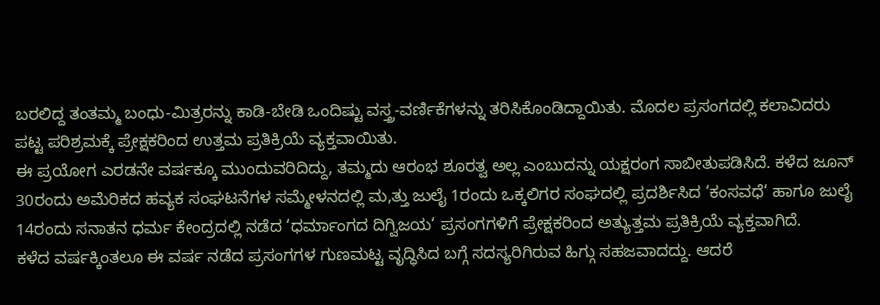ಬರಲಿದ್ದ ತಂತಮ್ಮ ಬಂಧು-ಮಿತ್ರರನ್ನು ಕಾಡಿ-ಬೇಡಿ ಒಂದಿಷ್ಟು ವಸ್ತ್ರ-ವರ್ಣಿಕೆಗಳನ್ನು ತರಿಸಿಕೊಂಡಿದ್ದಾಯಿತು. ಮೊದಲ ಪ್ರಸಂಗದಲ್ಲಿ ಕಲಾವಿದರು ಪಟ್ಟ ಪರಿಶ್ರಮಕ್ಕೆ ಪ್ರೇಕ್ಷಕರಿಂದ ಉತ್ತಮ ಪ್ರತಿಕ್ರಿಯೆ ವ್ಯಕ್ತವಾಯಿತು.
ಈ ಪ್ರಯೋಗ ಎರಡನೇ ವರ್ಷಕ್ಕೂ ಮುಂದುವರಿದಿದ್ದು, ತಮ್ಮದು ಆರಂಭ ಶೂರತ್ವ ಅಲ್ಲ ಎಂಬುದನ್ನು ಯಕ್ಷರಂಗ ಸಾಬೀತುಪಡಿಸಿದೆ. ಕಳೆದ ಜೂನ್ 30ರಂದು ಅಮೆರಿಕದ ಹವ್ಯಕ ಸಂಘಟನೆಗಳ ಸಮ್ಮೇಳನದಲ್ಲಿ ಮ,ತ್ತು ಜುಲೈ 1ರಂದು ಒಕ್ಕಲಿಗರ ಸಂಘದಲ್ಲಿ ಪ್ರದರ್ಶಿಸಿದ ‘ಕಂಸವಧೆ‘ ಹಾಗೂ ಜುಲೈ 14ರಂದು ಸನಾತನ ಧರ್ಮ ಕೇಂದ್ರದಲ್ಲಿ ನಡೆದ ‘ಧರ್ಮಾಂಗದ ದಿಗ್ವಿಜಯ‘ ಪ್ರಸಂಗಗಳಿಗೆ ಪ್ರೇಕ್ಷಕರಿಂದ ಅತ್ಯುತ್ತಮ ಪ್ರತಿಕ್ರಿಯೆ ವ್ಯಕ್ತವಾಗಿದೆ.
ಕಳೆದ ವರ್ಷಕ್ಕಿಂತಲೂ ಈ ವರ್ಷ ನಡೆದ ಪ್ರಸಂಗಗಳ ಗುಣಮಟ್ಟ ವೃದ್ಧಿಸಿದ ಬಗ್ಗೆ ಸದಸ್ಯರಿಗಿರುವ ಹಿಗ್ಗು ಸಹಜವಾದದ್ದು. ಆದರೆ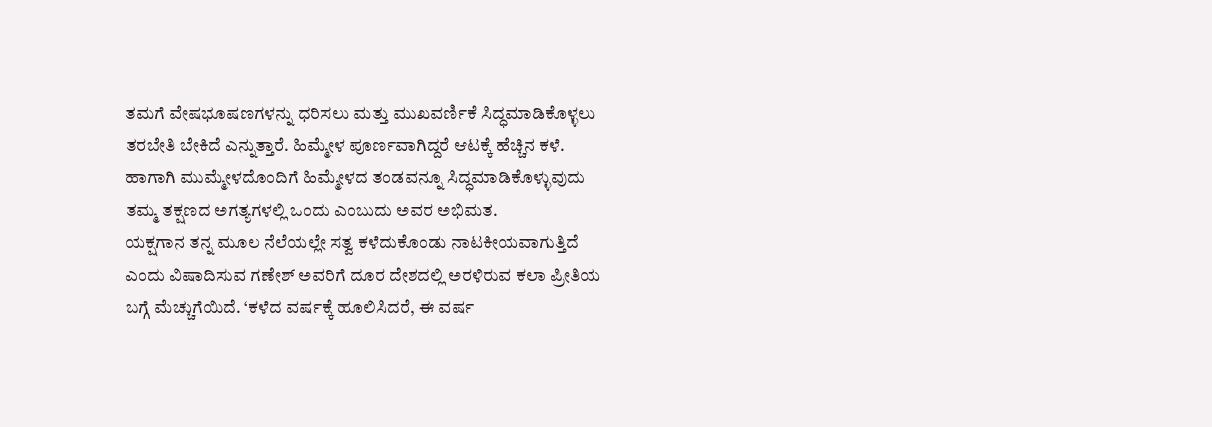ತಮಗೆ ವೇಷಭೂಷಣಗಳನ್ನು ಧರಿಸಲು ಮತ್ತು ಮುಖವರ್ಣಿಕೆ ಸಿದ್ಧಮಾಡಿಕೊಳ್ಳಲು ತರಬೇತಿ ಬೇಕಿದೆ ಎನ್ನುತ್ತಾರೆ. ಹಿಮ್ಮೇಳ ಪೂರ್ಣವಾಗಿದ್ದರೆ ಆಟಕ್ಕೆ ಹೆಚ್ಚಿನ ಕಳೆ. ಹಾಗಾಗಿ ಮುಮ್ಮೇಳದೊಂದಿಗೆ ಹಿಮ್ಮೇಳದ ತಂಡವನ್ನೂ ಸಿದ್ಧಮಾಡಿಕೊಳ್ಳುವುದು ತಮ್ಮ ತಕ್ಷಣದ ಅಗತ್ಯಗಳಲ್ಲಿ ಒಂದು ಎಂಬುದು ಅವರ ಅಭಿಮತ.
ಯಕ್ಷಗಾನ ತನ್ನ ಮೂಲ ನೆಲೆಯಲ್ಲೇ ಸತ್ವ ಕಳೆದುಕೊಂಡು ನಾಟಕೀಯವಾಗುತ್ತಿದೆ ಎಂದು ವಿಷಾದಿಸುವ ಗಣೇಶ್ ಅವರಿಗೆ ದೂರ ದೇಶದಲ್ಲಿ ಅರಳಿರುವ ಕಲಾ ಪ್ರೀತಿಯ ಬಗ್ಗೆ ಮೆಚ್ಚುಗೆಯಿದೆ. ‘ಕಳೆದ ವರ್ಷಕ್ಕೆ ಹೂಲಿಸಿದರೆ, ಈ ವರ್ಷ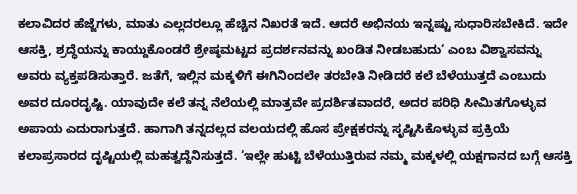ಕಲಾವಿದರ ಹೆಜ್ಜೆಗಳು, ಮಾತು ಎಲ್ಲದರಲ್ಲೂ ಹೆಚ್ಚಿನ ನಿಖರತೆ ಇದೆ. ಆದರೆ ಅಭಿನಯ ಇನ್ನಷ್ಟು ಸುಧಾರಿಸಬೇಕಿದೆ. ಇದೇ ಆಸಕ್ತಿ, ಶ್ರದ್ಧೆಯನ್ನು ಕಾಯ್ದುಕೊಂಡರೆ ಶ್ರೇಷ್ಠಮಟ್ಟದ ಪ್ರದರ್ಶನವನ್ನು ಖಂಡಿತ ನೀಡಬಹುದು‘ ಎಂಬ ವಿಶ್ವಾಸವನ್ನು ಅವರು ವ್ಯಕ್ತಪಡಿಸುತ್ತಾರೆ. ಜತೆಗೆ, ಇಲ್ಲಿನ ಮಕ್ಕಳಿಗೆ ಈಗಿನಿಂದಲೇ ತರಬೇತಿ ನೀಡಿದರೆ ಕಲೆ ಬೆಳೆಯುತ್ತದೆ ಎಂಬುದು ಅವರ ದೂರದೃಷ್ಟಿ. ಯಾವುದೇ ಕಲೆ ತನ್ನ ನೆಲೆಯಲ್ಲಿ ಮಾತ್ರವೇ ಪ್ರದರ್ಶಿತವಾದರೆ, ಅದರ ಪರಿಧಿ ಸೀಮಿತಗೊಳ್ಳುವ ಅಪಾಯ ಎದುರಾಗುತ್ತದೆ. ಹಾಗಾಗಿ ತನ್ನದಲ್ಲದ ವಲಯದಲ್ಲಿ ಹೊಸ ಪ್ರೇಕ್ಷಕರನ್ನು ಸೃಷ್ಟಿಸಿಕೊಳ್ಳುವ ಪ್ರಕ್ರಿಯೆ ಕಲಾಪ್ರಸಾರದ ದೃಷ್ಟಿಯಲ್ಲಿ ಮಹತ್ವದ್ದೆನಿಸುತ್ತದೆ. ‘ಇಲ್ಲೇ ಹುಟ್ಟಿ ಬೆಳೆಯುತ್ತಿರುವ ನಮ್ಮ ಮಕ್ಕಳಲ್ಲಿ ಯಕ್ಷಗಾನದ ಬಗ್ಗೆ ಆಸಕ್ತಿ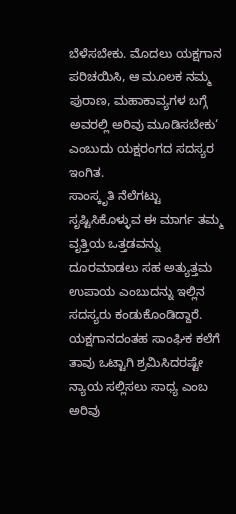ಬೆಳೆಸಬೇಕು. ಮೊದಲು ಯಕ್ಷಗಾನ ಪರಿಚಯಿಸಿ, ಆ ಮೂಲಕ ನಮ್ಮ ಪುರಾಣ, ಮಹಾಕಾವ್ಯಗಳ ಬಗ್ಗೆ ಅವರಲ್ಲಿ ಅರಿವು ಮೂಡಿಸಬೇಕು‘ ಎಂಬುದು ಯಕ್ಷರಂಗದ ಸದಸ್ಯರ ಇಂಗಿತ.
ಸಾಂಸ್ಕೃತಿ ನೆಲೆಗಟ್ಟು ಸೃಷ್ಟಿಸಿಕೊಳ್ಳುವ ಈ ಮಾರ್ಗ ತಮ್ಮ ವೃತ್ತಿಯ ಒತ್ತಡವನ್ನು ದೂರಮಾಡಲು ಸಹ ಅತ್ಯುತ್ತಮ ಉಪಾಯ ಎಂಬುದನ್ನು ಇಲ್ಲಿನ ಸದಸ್ಯರು ಕಂಡುಕೊಂಡಿದ್ದಾರೆ. ಯಕ್ಷಗಾನದಂತಹ ಸಾಂಘಿಕ ಕಲೆಗೆ ತಾವು ಒಟ್ಟಾಗಿ ಶ್ರಮಿಸಿದರಷ್ಟೇ ನ್ಯಾಯ ಸಲ್ಲಿಸಲು ಸಾಧ್ಯ ಎಂಬ ಅರಿವು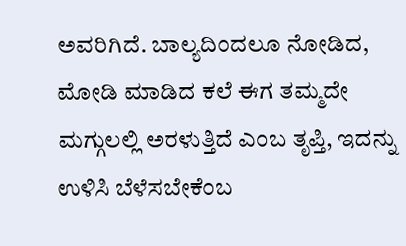ಅವರಿಗಿದೆ. ಬಾಲ್ಯದಿಂದಲೂ ನೋಡಿದ, ಮೋಡಿ ಮಾಡಿದ ಕಲೆ ಈಗ ತಮ್ಮದೇ ಮಗ್ಗುಲಲ್ಲಿ ಅರಳುತ್ತಿದೆ ಎಂಬ ತೃಪ್ತಿ, ಇದನ್ನು ಉಳಿಸಿ ಬೆಳೆಸಬೇಕೆಂಬ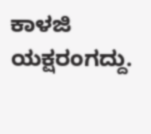ಕಾಳಜಿ ಯಕ್ಷರಂಗದ್ದು.